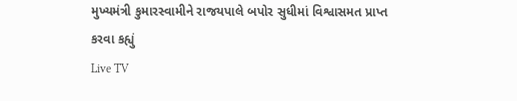મુખ્યમંત્રી કુમારસ્વામીને રાજયપાલે બપોર સુધીમાં વિશ્વાસમત પ્રાપ્ત કરવા કહ્યું
Live TV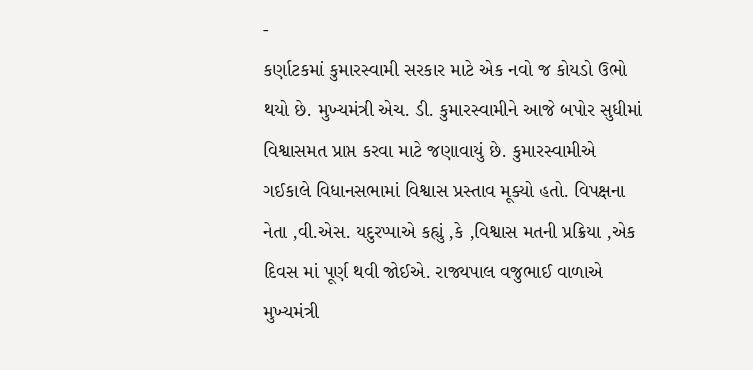-
કર્ણાટકમાં કુમારસ્વામી સરકાર માટે એક નવો જ કોયડો ઉભો થયો છે. મુખ્યમંત્રી એચ. ડી. કુમારસ્વામીને આજે બપોર સુધીમાં વિશ્વાસમત પ્રાપ્ત કરવા માટે જણાવાયું છે. કુમારસ્વામીએ ગઈકાલે વિધાનસભામાં વિશ્વાસ પ્રસ્તાવ મૂક્યો હતો. વિપક્ષના નેતા ,વી.એસ. યદુરપ્પાએ કહ્યું ,કે ,વિશ્વાસ મતની પ્રક્રિયા ,એક દિવસ માં પૂર્ણ થવી જોઈએ. રાજ્યપાલ વજુભાઈ વાળાએ મુખ્યમંત્રી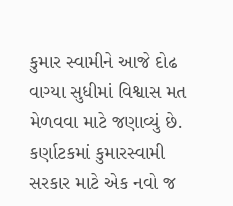કુમાર સ્વામીને આજે દોઢ વાગ્યા સુધીમાં વિશ્વાસ મત મેળવવા માટે જણાવ્યું છે.
કર્ણાટકમાં કુમારસ્વામી સરકાર માટે એક નવો જ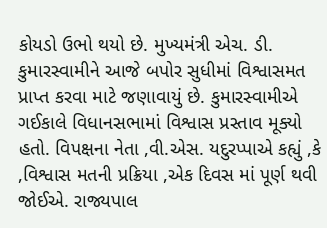કોયડો ઉભો થયો છે. મુખ્યમંત્રી એચ. ડી. કુમારસ્વામીને આજે બપોર સુધીમાં વિશ્વાસમત પ્રાપ્ત કરવા માટે જણાવાયું છે. કુમારસ્વામીએ ગઈકાલે વિધાનસભામાં વિશ્વાસ પ્રસ્તાવ મૂક્યો હતો. વિપક્ષના નેતા ,વી.એસ. યદુરપ્પાએ કહ્યું ,કે ,વિશ્વાસ મતની પ્રક્રિયા ,એક દિવસ માં પૂર્ણ થવી જોઈએ. રાજ્યપાલ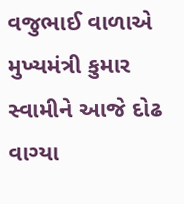વજુભાઈ વાળાએ મુખ્યમંત્રી કુમાર સ્વામીને આજે દોઢ વાગ્યા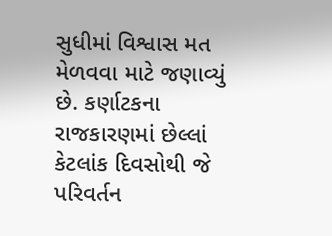સુધીમાં વિશ્વાસ મત મેળવવા માટે જણાવ્યું છે. કર્ણાટકના રાજકારણમાં છેલ્લાં કેટલાંક દિવસોથી જે પરિવર્તન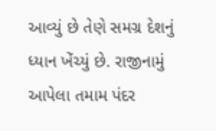આવ્યું છે તેણે સમગ્ર દેશનું ધ્યાન ખેંચ્યું છે. રાજીનામું આપેલા તમામ પંદર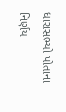ધારાસભ્યો પોતાના નિર્ણય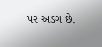પર અડગ છે.